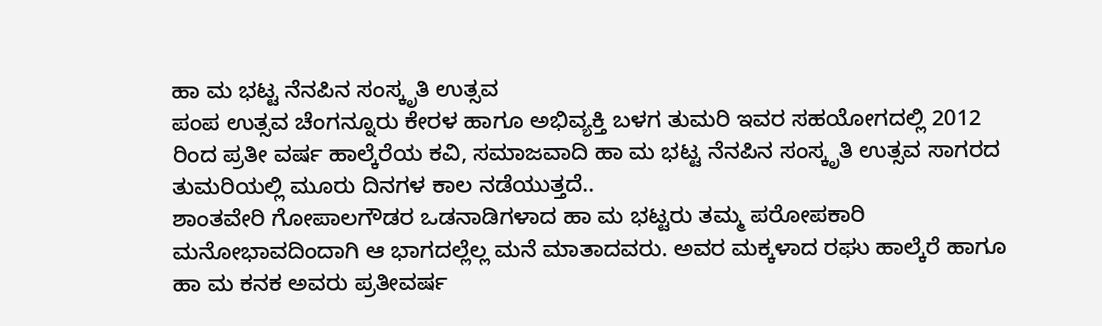ಹಾ ಮ ಭಟ್ಟ ನೆನಪಿನ ಸಂಸ್ಕೃತಿ ಉತ್ಸವ
ಪಂಪ ಉತ್ಸವ ಚೆಂಗನ್ನೂರು ಕೇರಳ ಹಾಗೂ ಅಭಿವ್ಯಕ್ತಿ ಬಳಗ ತುಮರಿ ಇವರ ಸಹಯೋಗದಲ್ಲಿ 2012 ರಿಂದ ಪ್ರತೀ ವರ್ಷ ಹಾಲ್ಕೆರೆಯ ಕವಿ, ಸಮಾಜವಾದಿ ಹಾ ಮ ಭಟ್ಟ ನೆನಪಿನ ಸಂಸ್ಕೃತಿ ಉತ್ಸವ ಸಾಗರದ ತುಮರಿಯಲ್ಲಿ ಮೂರು ದಿನಗಳ ಕಾಲ ನಡೆಯುತ್ತದೆ..
ಶಾಂತವೇರಿ ಗೋಪಾಲಗೌಡರ ಒಡನಾಡಿಗಳಾದ ಹಾ ಮ ಭಟ್ಟರು ತಮ್ಮ ಪರೋಪಕಾರಿ ಮನೋಭಾವದಿಂದಾಗಿ ಆ ಭಾಗದಲ್ಲೆಲ್ಲ ಮನೆ ಮಾತಾದವರು. ಅವರ ಮಕ್ಕಳಾದ ರಘು ಹಾಲ್ಕೆರೆ ಹಾಗೂ ಹಾ ಮ ಕನಕ ಅವರು ಪ್ರತೀವರ್ಷ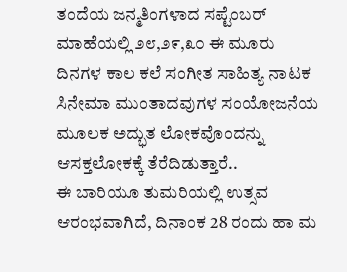ತಂದೆಯ ಜನ್ಮತಿಂಗಳಾದ ಸಪ್ಟೆಂಬರ್ ಮಾಹೆಯಲ್ಲಿ ೨೮,೨೯,೩೦ ಈ ಮೂರು ದಿನಗಳ ಕಾಲ ಕಲೆ ಸಂಗೀತ ಸಾಹಿತ್ಯ ನಾಟಕ ಸಿನೇಮಾ ಮುಂತಾದವುಗಳ ಸಂಯೋಜನೆಯ ಮೂಲಕ ಅದ್ಭುತ ಲೋಕವೊಂದನ್ನು ಆಸಕ್ತಲೋಕಕ್ಕೆ ತೆರೆದಿಡುತ್ತಾರೆ..
ಈ ಬಾರಿಯೂ ತುಮರಿಯಲ್ಲಿ ಉತ್ಸವ ಆರಂಭವಾಗಿದೆ, ದಿನಾಂಕ 28 ರಂದು ಹಾ ಮ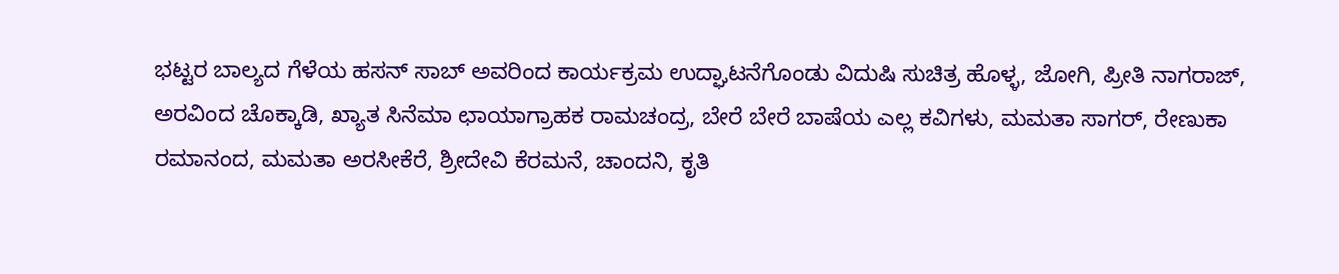ಭಟ್ಟರ ಬಾಲ್ಯದ ಗೆಳೆಯ ಹಸನ್ ಸಾಬ್ ಅವರಿಂದ ಕಾರ್ಯಕ್ರಮ ಉದ್ಘಾಟನೆಗೊಂಡು ವಿದುಷಿ ಸುಚಿತ್ರ ಹೊಳ್ಳ, ಜೋಗಿ, ಪ್ರೀತಿ ನಾಗರಾಜ್, ಅರವಿಂದ ಚೊಕ್ಕಾಡಿ, ಖ್ಯಾತ ಸಿನೆಮಾ ಛಾಯಾಗ್ರಾಹಕ ರಾಮಚಂದ್ರ, ಬೇರೆ ಬೇರೆ ಬಾಷೆಯ ಎಲ್ಲ ಕವಿಗಳು, ಮಮತಾ ಸಾಗರ್, ರೇಣುಕಾ ರಮಾನಂದ, ಮಮತಾ ಅರಸೀಕೆರೆ, ಶ್ರೀದೇವಿ ಕೆರಮನೆ, ಚಾಂದನಿ, ಕೃತಿ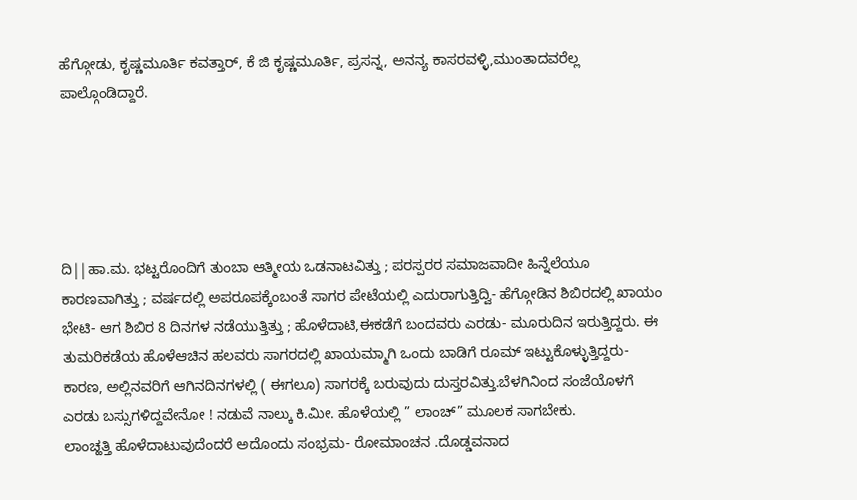ಹೆಗ್ಗೋಡು, ಕೃಷ್ಣಮೂರ್ತಿ ಕವತ್ತಾರ್, ಕೆ ಜಿ ಕೃಷ್ಣಮೂರ್ತಿ, ಪ್ರಸನ್ನ, ಅನನ್ಯ ಕಾಸರವಳ್ಳಿ,ಮುಂತಾದವರೆಲ್ಲ ಪಾಲ್ಗೊಂಡಿದ್ದಾರೆ.





ದಿ||ಹಾ.ಮ. ಭಟ್ಟರೊಂದಿಗೆ ತುಂಬಾ ಆತ್ಮೀಯ ಒಡನಾಟವಿತ್ತು ; ಪರಸ್ಪರರ ಸಮಾಜವಾದೀ ಹಿನ್ನೆಲೆಯೂ ಕಾರಣವಾಗಿತ್ತು ; ವರ್ಷದಲ್ಲಿ ಅಪರೂಪಕ್ಕೆಂಬಂತೆ ಸಾಗರ ಪೇಟೆಯಲ್ಲಿ ಎದುರಾಗುತ್ತಿದ್ವಿ- ಹೆಗ್ಗೋಡಿನ ಶಿಬಿರದಲ್ಲಿ ಖಾಯಂ ಭೇಟಿ- ಆಗ ಶಿಬಿರ 8 ದಿನಗಳ ನಡೆಯುತ್ತಿತ್ತು ; ಹೊಳೆದಾಟಿ,ಈಕಡೆಗೆ ಬಂದವರು ಎರಡು- ಮೂರುದಿನ ಇರುತ್ತಿದ್ದರು. ಈ ತುಮರಿಕಡೆಯ ಹೊಳೆಆಚಿನ ಹಲವರು ಸಾಗರದಲ್ಲಿ ಖಾಯಮ್ಮಾಗಿ ಒಂದು ಬಾಡಿಗೆ ರೂಮ್ ಇಟ್ಟುಕೊಳ್ಳುತ್ತಿದ್ದರು- ಕಾರಣ, ಅಲ್ಲಿನವರಿಗೆ ಆಗಿನದಿನಗಳಲ್ಲಿ ( ಈಗಲೂ) ಸಾಗರಕ್ಕೆ ಬರುವುದು ದುಸ್ತರವಿತ್ತು.ಬೆಳಗಿನಿಂದ ಸಂಜೆಯೊಳಗೆ ಎರಡು ಬಸ್ಸುಗಳಿದ್ದವೇನೋ ! ನಡುವೆ ನಾಲ್ಕು ಕಿ.ಮೀ. ಹೊಳೆಯಲ್ಲಿ ” ಲಾಂಚ್” ಮೂಲಕ ಸಾಗಬೇಕು.
ಲಾಂಚ್ಹತ್ತಿ ಹೊಳೆದಾಟುವುದೆಂದರೆ ಅದೊಂದು ಸಂಭ್ರಮ- ರೋಮಾಂಚನ .ದೊಡ್ಡವನಾದ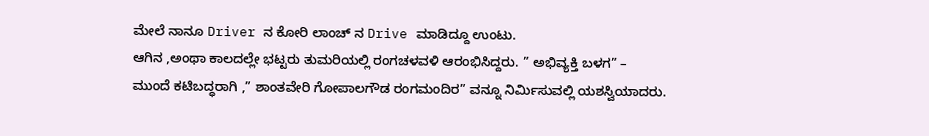ಮೇಲೆ ನಾನೂ Driver ನ ಕೋರಿ ಲಾಂಚ್ ನ Drive ಮಾಡಿದ್ದೂ ಉಂಟು.
ಆಗಿನ ,ಅಂಥಾ ಕಾಲದಲ್ಲೇ ಭಟ್ಟರು ತುಮರಿಯಲ್ಲಿ ರಂಗಚಳವಳಿ ಆರಂಭಿಸಿದ್ದರು. ” ಅಭಿವ್ಯಕ್ತಿ ಬಳಗ” –
ಮುಂದೆ ಕಟಿಬದ್ಧರಾಗಿ ,” ಶಾಂತವೇರಿ ಗೋಪಾಲಗೌಡ ರಂಗಮಂದಿರ” ವನ್ನೂ ನಿರ್ಮಿಸುವಲ್ಲಿ ಯಶಸ್ವಿಯಾದರು.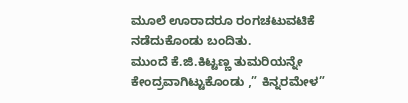ಮೂಲೆ ಊರಾದರೂ ರಂಗಚಟುವಟಿಕೆ ನಡೆದುಕೊಂಡು ಬಂದಿತು.
ಮುಂದೆ ಕೆ.ಜಿ.ಕಿಟ್ಟಣ್ಣ ತುಮರಿಯನ್ನೇ ಕೇಂದ್ರವಾಗಿಟ್ಟುಕೊಂಡು ,” ಕಿನ್ನರಮೇಳ”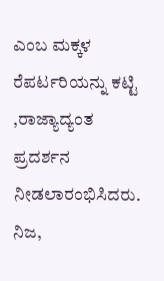ಎಂಬ ಮಕ್ಕಳ ರೆಪರ್ಟರಿಯನ್ನು ಕಟ್ಟಿ ,ರಾಜ್ಯಾದ್ಯಂತ ಪ್ರದರ್ಶನ ನೀಡಲಾರಂಭಿಸಿದರು.
ನಿಜ,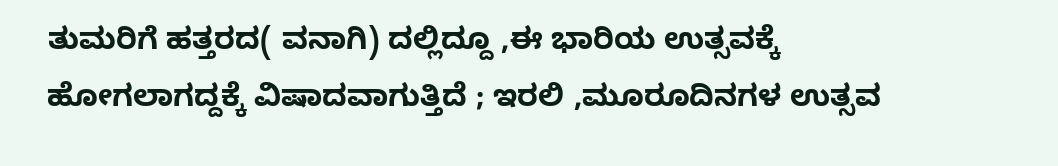ತುಮರಿಗೆ ಹತ್ತರದ( ವನಾಗಿ) ದಲ್ಲಿದ್ದೂ ,ಈ ಭಾರಿಯ ಉತ್ಸವಕ್ಕೆ ಹೋಗಲಾಗದ್ದಕ್ಕೆ ವಿಷಾದವಾಗುತ್ತಿದೆ ; ಇರಲಿ ,ಮೂರೂದಿನಗಳ ಉತ್ಸವ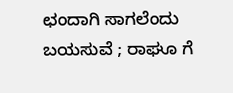ಛಂದಾಗಿ ಸಾಗಲೆಂದು ಬಯಸುವೆ ; ರಾಘೂ ಗೆ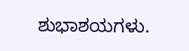ಶುಭಾಶಯಗಳು.